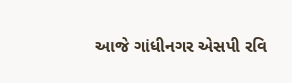આજે ગાંધીનગર એસપી રવિ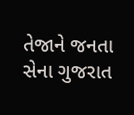તેજાને જનતા સેના ગુજરાત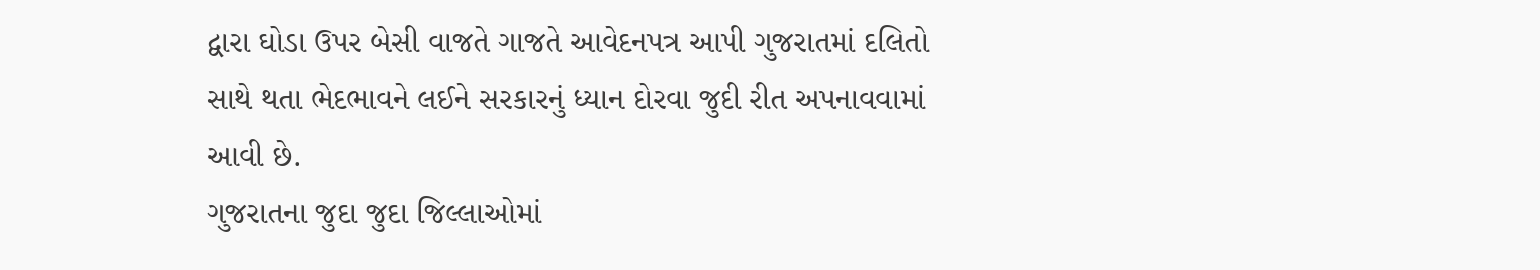દ્વારા ઘોડા ઉપર બેસી વાજતે ગાજતે આવેદનપત્ર આપી ગુજરાતમાં દલિતો સાથે થતા ભેદભાવને લઈને સરકારનું ધ્યાન દોરવા જુદી રીત અપનાવવામાં આવી છે.
ગુજરાતના જુદા જુદા જિલ્લાઓમાં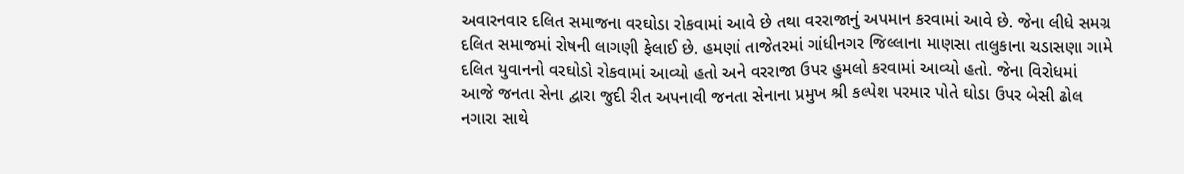અવારનવાર દલિત સમાજના વરઘોડા રોકવામાં આવે છે તથા વરરાજાનું અપમાન કરવામાં આવે છે. જેના લીધે સમગ્ર દલિત સમાજમાં રોષની લાગણી ફેલાઈ છે. હમણાં તાજેતરમાં ગાંધીનગર જિલ્લાના માણસા તાલુકાના ચડાસણા ગામે દલિત યુવાનનો વરઘોડો રોકવામાં આવ્યો હતો અને વરરાજા ઉપર હુમલો કરવામાં આવ્યો હતો. જેના વિરોધમાં આજે જનતા સેના દ્વારા જુદી રીત અપનાવી જનતા સેનાના પ્રમુખ શ્રી કલ્પેશ પરમાર પોતે ઘોડા ઉપર બેસી ઢોલ નગારા સાથે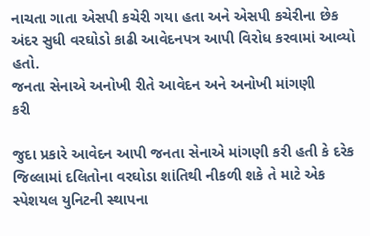નાચતા ગાતા એસપી કચેરી ગયા હતા અને એસપી કચેરીના છેક અંદર સુધી વરઘોડો કાઢી આવેદનપત્ર આપી વિરોધ કરવામાં આવ્યો હતો.
જનતા સેનાએ અનોખી રીતે આવેદન અને અનોખી માંગણી
કરી

જુદા પ્રકારે આવેદન આપી જનતા સેનાએ માંગણી કરી હતી કે દરેક જિલ્લામાં દલિતોના વરઘોડા શાંતિથી નીકળી શકે તે માટે એક સ્પેશયલ યુનિટની સ્થાપના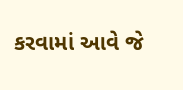કરવામાં આવે જે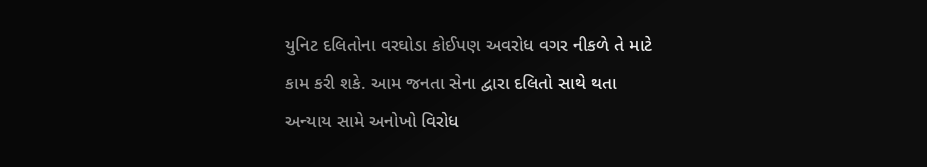યુનિટ દલિતોના વરઘોડા કોઈપણ અવરોધ વગર નીકળે તે માટે કામ કરી શકે. આમ જનતા સેના દ્વારા દલિતો સાથે થતા અન્યાય સામે અનોખો વિરોધ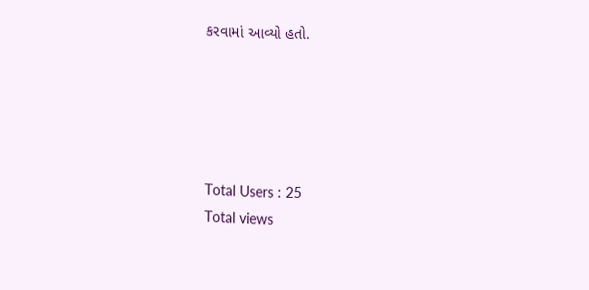કરવામાં આવ્યો હતો.





Total Users : 25
Total views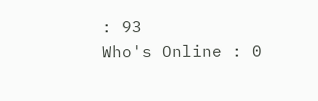: 93
Who's Online : 0